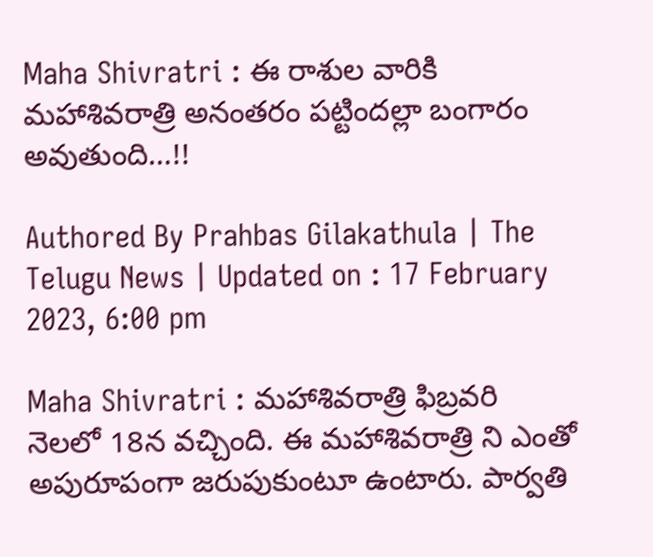Maha Shivratri : ఈ రాశుల వారికి మహాశివరాత్రి అనంతరం పట్టిందల్లా బంగారం అవుతుంది…!!

Authored By Prahbas Gilakathula | The Telugu News | Updated on : 17 February 2023, 6:00 pm

Maha Shivratri : మహాశివరాత్రి ఫిబ్రవరి నెలలో 18న వచ్చింది. ఈ మహాశివరాత్రి ని ఎంతో అపురూపంగా జరుపుకుంటూ ఉంటారు. పార్వతి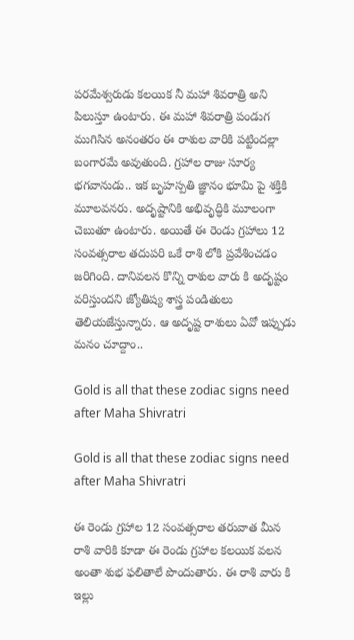పరమేశ్వరుడు కలయిక నీ మహా శివరాత్రి అని పిలుస్తూ ఉంటారు. ఈ మహా శివరాత్రి పండుగ ముగిసిన అనంతరం ఈ రాశుల వారికి పట్టిందల్లా బంగారమే అవుతుంది. గ్రహాల రాజు సూర్య భగవానుడు.. ఇక బృహస్పతి జ్ఞానం భూమి పై శక్తికి మూలవనరు. అదృష్టానికి అభివృద్ధికి మూలంగా చెబుతూ ఉంటారు. అయితే ఈ రెండు గ్రహాలు 12 సంవత్సరాల తదుపరి ఒకే రాశి లోకి ప్రవేశించడం జరిగింది. దానివలన కొన్ని రాశుల వారు కి అదృష్టం వరిస్తుందని జ్యోతిష్య శాస్త్ర పండితులు తెలియజేస్తున్నారు. ఆ అదృష్ట రాశులు ఏవో ఇప్పుడు మనం చూద్దాం..

Gold is all that these zodiac signs need after Maha Shivratri

Gold is all that these zodiac signs need after Maha Shivratri

ఈ రెండు గ్రహాల 12 సంవత్సరాల తరువాత మీన రాశి వారికి కూడా ఈ రెండు గ్రహాల కలయిక వలన అంతా శుభ ఫలితాలే పొందుతారు. ఈ రాశి వారు కి ఇల్లు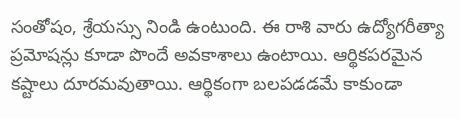సంతోషం, శ్రేయస్సు నిండి ఉంటుంది. ఈ రాశి వారు ఉద్యోగరీత్యా ప్రమోషన్లు కూడా పొందే అవకాశాలు ఉంటాయి. ఆర్థికపరమైన కష్టాలు దూరమవుతాయి. ఆర్థికంగా బలపడడమే కాకుండా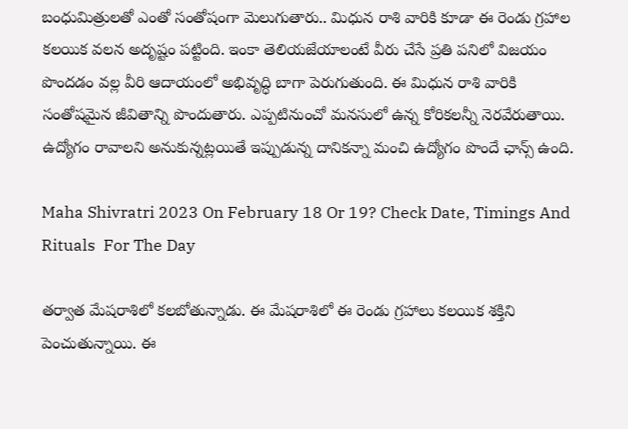బంధుమిత్రులతో ఎంతో సంతోషంగా మెలుగుతారు.. మిధున రాశి వారికి కూడా ఈ రెండు గ్రహాల కలయిక వలన అదృష్టం పట్టింది. ఇంకా తెలియజేయాలంటే వీరు చేసే ప్రతి పనిలో విజయం పొందడం వల్ల వీరి ఆదాయంలో అభివృద్ధి బాగా పెరుగుతుంది. ఈ మిధున రాశి వారికి సంతోషమైన జీవితాన్ని పొందుతారు. ఎప్పటినుంచో మనసులో ఉన్న కోరికలన్నీ నెరవేరుతాయి. ఉద్యోగం రావాలని అనుకున్నట్లయితే ఇప్పుడున్న దానికన్నా మంచి ఉద్యోగం పొందే ఛాన్స్ ఉంది.

Maha Shivratri 2023 On February 18 Or 19? Check Date, Timings And Rituals  For The Day

తర్వాత మేషరాశిలో కలబోతున్నాడు. ఈ మేషరాశిలో ఈ రెండు గ్రహాలు కలయిక శక్తిని పెంచుతున్నాయి. ఈ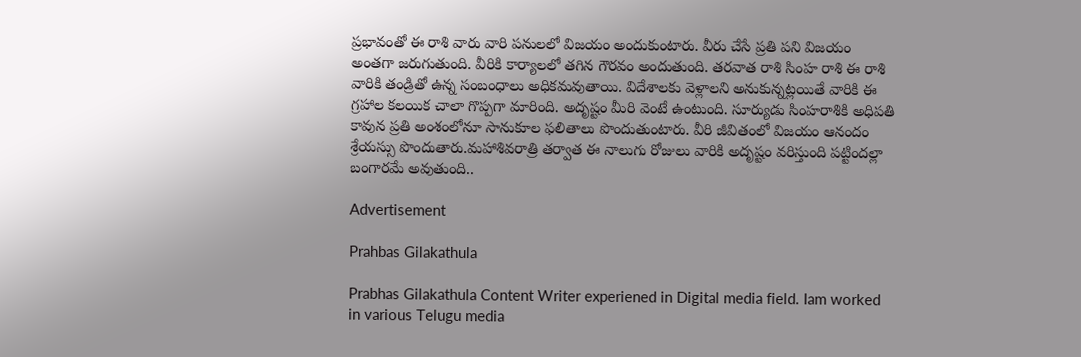ప్రభావంతో ఈ రాశి వారు వారి పనులలో విజయం అందుకుంటారు. వీరు చేసే ప్రతి పని విజయం అంతగా జరుగుతుంది. వీరికి కార్యాలలో తగిన గౌరవం అందుతుంది. తరవాత రాశి సింహ రాశి ఈ రాశి వారికి తండ్రితో ఉన్న సంబంధాలు అధికమవుతాయి. విదేశాలకు వెళ్లాలని అనుకున్నట్లయితే వారికి ఈ గ్రహాల కలయిక చాలా గొప్పగా మారింది. అదృష్టం మీరి వెంటే ఉంటుంది. సూర్యుడు సింహరాశికి అధిపతి కావున ప్రతి అంశంలోనూ సానుకూల ఫలితాలు పొందుతుంటారు. వీరి జీవితంలో విజయం ఆనందం శ్రేయస్సు పొందుతారు.మహాశివరాత్రి తర్వాత ఈ నాలుగు రోజులు వారికి అదృష్టం వరిస్తుంది పట్టిందల్లా బంగారమే అవుతుంది..

Advertisement

Prahbas Gilakathula

Prabhas Gilakathula Content Writer experiened in Digital media field. Iam worked in various Telugu media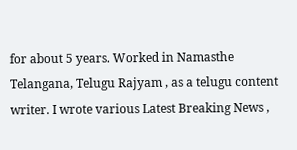for about 5 years. Worked in Namasthe Telangana, Telugu Rajyam , as a telugu content writer. I wrote various Latest Breaking News ,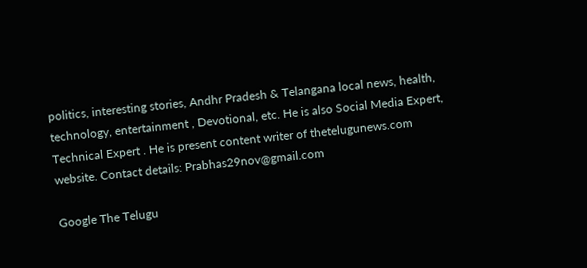politics, interesting stories, Andhr Pradesh & Telangana local news, health, technology, entertainment , Devotional, etc. He is also Social Media Expert, Technical Expert . He is present content writer of thetelugunews.com website. Contact details: Prabhas29nov@gmail.com

Google The Telugu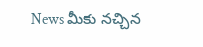News మీకు నచ్చిన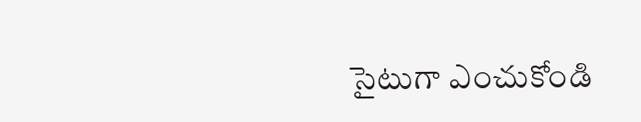సైటుగా ఎంచుకోండి